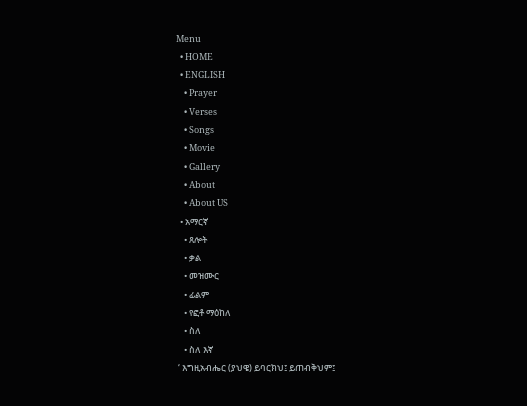Menu
  • HOME
  • ENGLISH
    • Prayer
    • Verses
    • Songs
    • Movie
    • Gallery
    • About
    • About US
  • አማርኛ
    • ጸሎት
    • ቃል
    • መዝሙር
    • ፊልም
    • የፎቶ ማዕከለ
    • ስለ
    • ስለ እኛ
 ‘ እግዚአብሔር (ያህዌ) ይባርክህ፤ ይጠብቅህም፤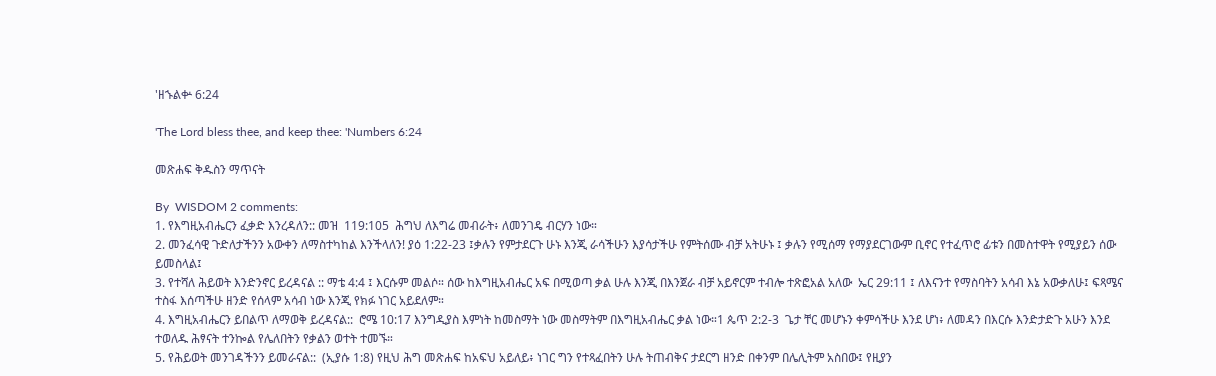'ዘኁልቍ 6:24

'The Lord bless thee, and keep thee: 'Numbers 6:24

መጽሐፍ ቅዱስን ማጥናት

By  WISDOM 2 comments:
1. የእግዚአብሔርን ፈቃድ እንረዳለን:: መዝ  119:105  ሕግህ ለእግሬ መብራት፥ ለመንገዴ ብርሃን ነው።
2. መንፈሳዊ ጉድለታችንን አውቀን ለማስተካከል እንችላለን! ያዕ 1:22-23 ፤ቃሉን የምታደርጉ ሁኑ እንጂ ራሳችሁን እያሳታችሁ የምትሰሙ ብቻ አትሁኑ ፤ ቃሉን የሚሰማ የማያደርገውም ቢኖር የተፈጥሮ ፊቱን በመስተዋት የሚያይን ሰው ይመስላል፤
3. የተሻለ ሕይወት እንድንኖር ይረዳናል :: ማቴ 4:4 ፤ እርሱም መልሶ። ሰው ከእግዚአብሔር አፍ በሚወጣ ቃል ሁሉ እንጂ በእንጀራ ብቻ አይኖርም ተብሎ ተጽፎአል አለው  ኤር 29:11 ፤ ለእናንተ የማስባትን አሳብ እኔ አውቃለሁ፤ ፍጻሜና ተስፋ እሰጣችሁ ዘንድ የሰላም አሳብ ነው እንጂ የክፉ ነገር አይደለም።
4. እግዚአብሔርን ይበልጥ ለማወቅ ይረዳናል::  ሮሜ 10:17 እንግዲያስ እምነት ከመስማት ነው መስማትም በእግዚአብሔር ቃል ነው።1 ጴጥ 2:2-3  ጌታ ቸር መሆኑን ቀምሳችሁ እንደ ሆነ፥ ለመዳን በእርሱ እንድታድጉ አሁን እንደ ተወለዱ ሕፃናት ተንኰል የሌለበትን የቃልን ወተት ተመኙ።
5. የሕይወት መንገዳችንን ይመራናል::  (ኢያሱ 1:8) የዚህ ሕግ መጽሐፍ ከአፍህ አይለይ፥ ነገር ግን የተጻፈበትን ሁሉ ትጠብቅና ታደርግ ዘንድ በቀንም በሌሊትም አስበው፤ የዚያን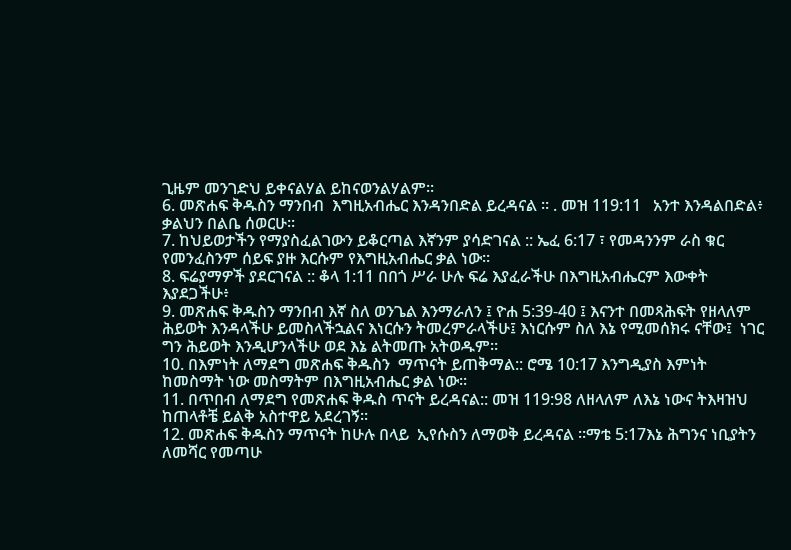ጊዜም መንገድህ ይቀናልሃል ይከናወንልሃልም።
6. መጽሐፍ ቅዱስን ማንበብ  እግዚአብሔር እንዳንበድል ይረዳናል ። . መዝ 119:11   አንተ እንዳልበድል፥ ቃልህን በልቤ ሰወርሁ።
7. ከህይወታችን የማያስፈልገውን ይቆርጣል እኛንም ያሳድገናል :: ኤፈ 6:17 ፣ የመዳንንም ራስ ቁር የመንፈስንም ሰይፍ ያዙ እርሱም የእግዚአብሔር ቃል ነው።
8. ፍሬያማዎች ያደርገናል :: ቆላ 1:11 በበጎ ሥራ ሁሉ ፍሬ እያፈራችሁ በእግዚአብሔርም እውቀት እያደጋችሁ፥
9. መጽሐፍ ቅዱስን ማንበብ እኛ ስለ ወንጌል እንማራለን ፤ ዮሐ 5:39-40 ፤ እናንተ በመጻሕፍት የዘላለም ሕይወት እንዳላችሁ ይመስላችኋልና እነርሱን ትመረምራላችሁ፤ እነርሱም ስለ እኔ የሚመሰክሩ ናቸው፤  ነገር ግን ሕይወት እንዲሆንላችሁ ወደ እኔ ልትመጡ አትወዱም።
10. በእምነት ለማደግ መጽሐፍ ቅዱስን  ማጥናት ይጠቅማል:: ሮሜ 10:17 እንግዲያስ እምነት ከመስማት ነው መስማትም በእግዚአብሔር ቃል ነው።
11. በጥበብ ለማደግ የመጽሐፍ ቅዱስ ጥናት ይረዳናል:: መዝ 119:98 ለዘላለም ለእኔ ነውና ትእዛዝህ ከጠላቶቼ ይልቅ አስተዋይ አደረገኝ።
12. መጽሐፍ ቅዱስን ማጥናት ከሁሉ በላይ  ኢየሱስን ለማወቅ ይረዳናል ።ማቴ 5:17እኔ ሕግንና ነቢያትን ለመሻር የመጣሁ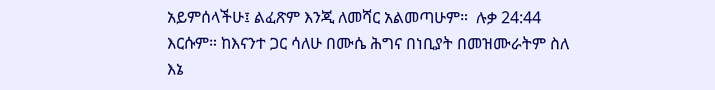አይምሰላችሁ፤ ልፈጽም እንጂ ለመሻር አልመጣሁም።  ሉቃ 24:44 እርሱም። ከእናንተ ጋር ሳለሁ በሙሴ ሕግና በነቢያት በመዝሙራትም ስለ እኔ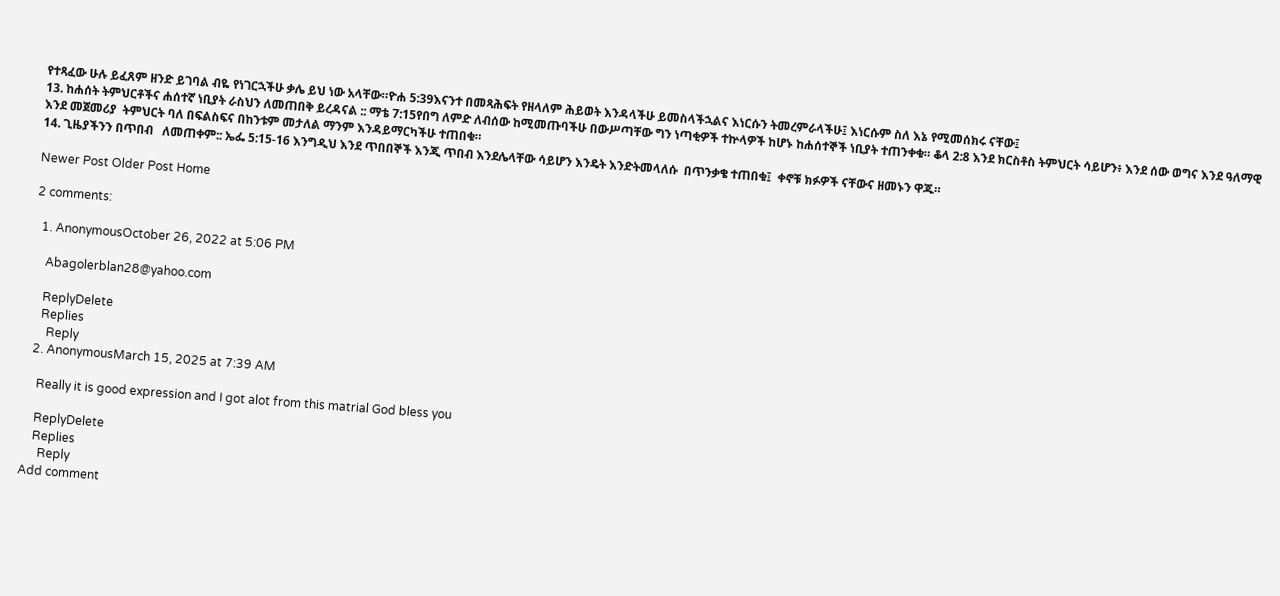የተጻፈው ሁሉ ይፈጸም ዘንድ ይገባል ብዬ የነገርኋችሁ ቃሌ ይህ ነው አላቸው።ዮሐ 5:39እናንተ በመጻሕፍት የዘላለም ሕይወት እንዳላችሁ ይመስላችኋልና እነርሱን ትመረምራላችሁ፤ እነርሱም ስለ እኔ የሚመሰክሩ ናቸው፤
13. ከሐሰት ትምህርቶችና ሐሰተኛ ነቢያት ራስህን ለመጠበቅ ይረዳናል :: ማቴ 7:15የበግ ለምድ ለብሰው ከሚመጡባችሁ በውሥጣቸው ግን ነጣቂዎች ተኵላዎች ከሆኑ ከሐሰተኞች ነቢያት ተጠንቀቁ። ቆላ 2:8 እንደ ክርስቶስ ትምህርት ሳይሆን፥ እንደ ሰው ወግና እንደ ዓለማዊ እንደ መጀመሪያ  ትምህርት ባለ በፍልስፍና በከንቱም መታለል ማንም እንዳይማርካችሁ ተጠበቁ።
14. ጊዜያችንን በጥበብ   ለመጠቀም:: ኤፌ 5:15-16 እንግዲህ እንደ ጥበበኞች እንጂ ጥበብ እንደሌላቸው ሳይሆን እንዴት እንድትመላለሱ  በጥንቃቄ ተጠበቁ፤  ቀኖቹ ክፉዎች ናቸውና ዘመኑን ዋጁ።

Newer Post Older Post Home

2 comments:

  1. AnonymousOctober 26, 2022 at 5:06 PM

    Abagolerblan28@yahoo.com

    ReplyDelete
    Replies
      Reply
  2. AnonymousMarch 15, 2025 at 7:39 AM

    Really it is good expression and I got alot from this matrial God bless you

    ReplyDelete
    Replies
      Reply
Add comment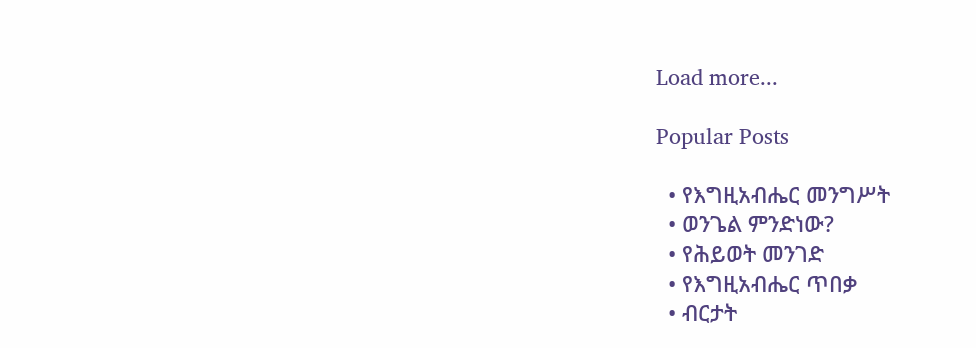Load more...

Popular Posts

  • የእግዚአብሔር መንግሥት
  • ወንጌል ምንድነው?
  • የሕይወት መንገድ
  • የእግዚአብሔር ጥበቃ
  • ብርታት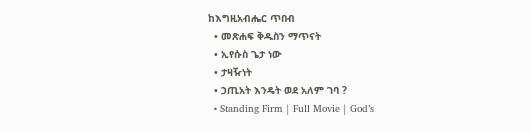ከእግዚአብሔር ጥበብ
  • መጽሐፍ ቅዱስን ማጥናት
  • ኢየሱስ ጌታ ነው
  • ታዛዥነት
  • ኃጢአት እንዴት ወደ አለም ገባ ?
  • Standing Firm | Full Movie | God’s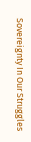Sovereignty In Our Struggles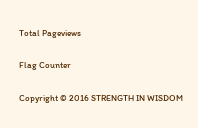Total Pageviews

Flag Counter

Copyright © 2016 STRENGTH IN WISDOM